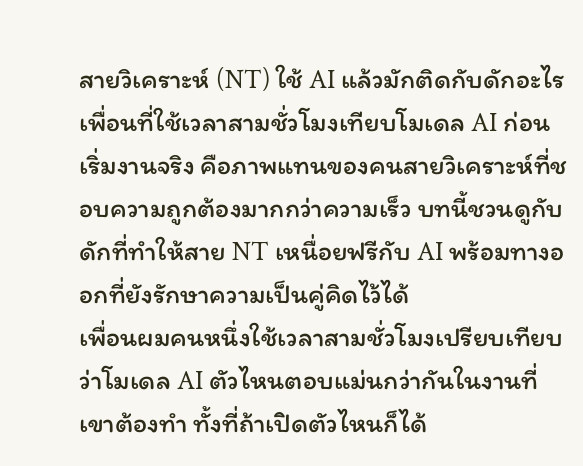สายวิเคราะห์ (NT) ใช้ AI แล้วมักติดกับดักอะไร
เพื่อนที่ใช้เวลาสามชั่วโมงเทียบโมเดล AI ก่อนเริ่มงานจริง คือภาพแทนของคนสายวิเคราะห์ที่ชอบความถูกต้องมากกว่าความเร็ว บทนี้ชวนดูกับดักที่ทำให้สาย NT เหนื่อยฟรีกับ AI พร้อมทางออกที่ยังรักษาความเป็นคู่คิดไว้ได้
เพื่อนผมคนหนึ่งใช้เวลาสามชั่วโมงเปรียบเทียบว่าโมเดล AI ตัวไหนตอบแม่นกว่ากันในงานที่เขาต้องทำ ทั้งที่ถ้าเปิดตัวไหนก็ได้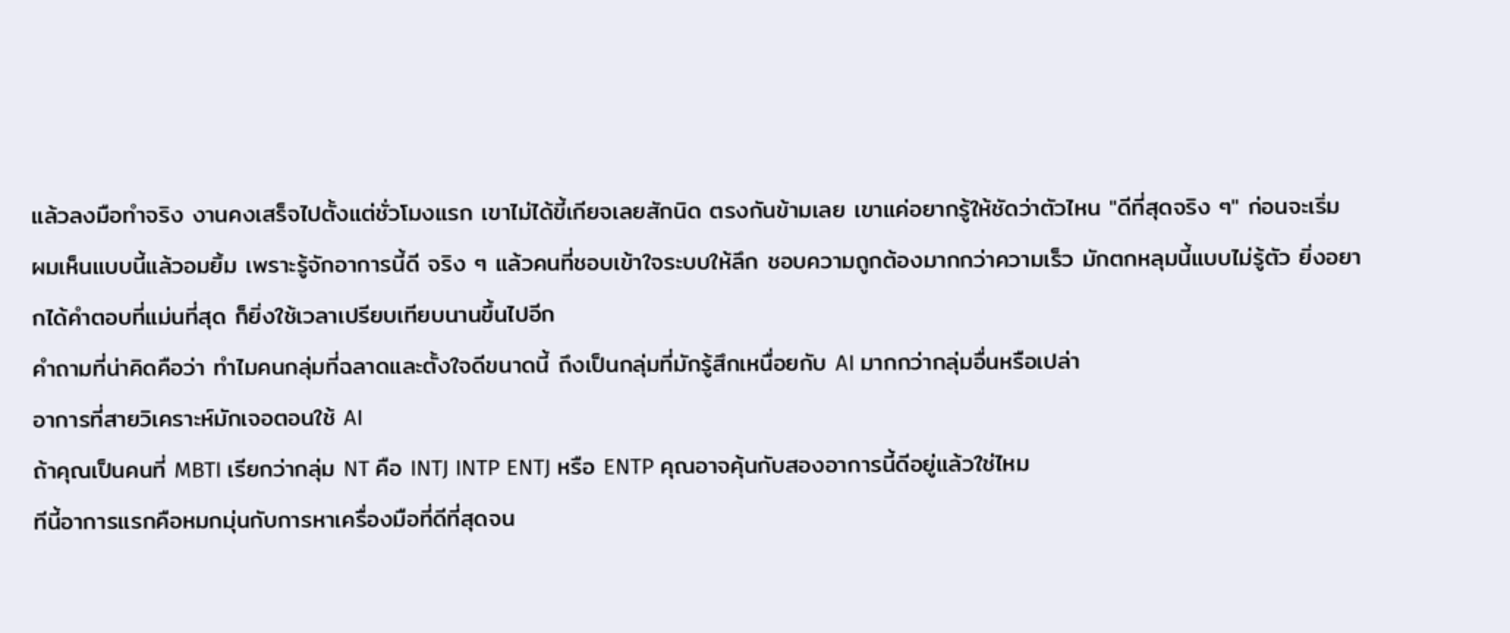แล้วลงมือทำจริง งานคงเสร็จไปตั้งแต่ชั่วโมงแรก เขาไม่ได้ขี้เกียจเลยสักนิด ตรงกันข้ามเลย เขาแค่อยากรู้ให้ชัดว่าตัวไหน "ดีที่สุดจริง ๆ" ก่อนจะเริ่ม
ผมเห็นแบบนี้แล้วอมยิ้ม เพราะรู้จักอาการนี้ดี จริง ๆ แล้วคนที่ชอบเข้าใจระบบให้ลึก ชอบความถูกต้องมากกว่าความเร็ว มักตกหลุมนี้แบบไม่รู้ตัว ยิ่งอยากได้คำตอบที่แม่นที่สุด ก็ยิ่งใช้เวลาเปรียบเทียบนานขึ้นไปอีก
คำถามที่น่าคิดคือว่า ทำไมคนกลุ่มที่ฉลาดและตั้งใจดีขนาดนี้ ถึงเป็นกลุ่มที่มักรู้สึกเหนื่อยกับ AI มากกว่ากลุ่มอื่นหรือเปล่า
อาการที่สายวิเคราะห์มักเจอตอนใช้ AI
ถ้าคุณเป็นคนที่ MBTI เรียกว่ากลุ่ม NT คือ INTJ INTP ENTJ หรือ ENTP คุณอาจคุ้นกับสองอาการนี้ดีอยู่แล้วใช่ไหม
ทีนี้อาการแรกคือหมกมุ่นกับการหาเครื่องมือที่ดีที่สุดจน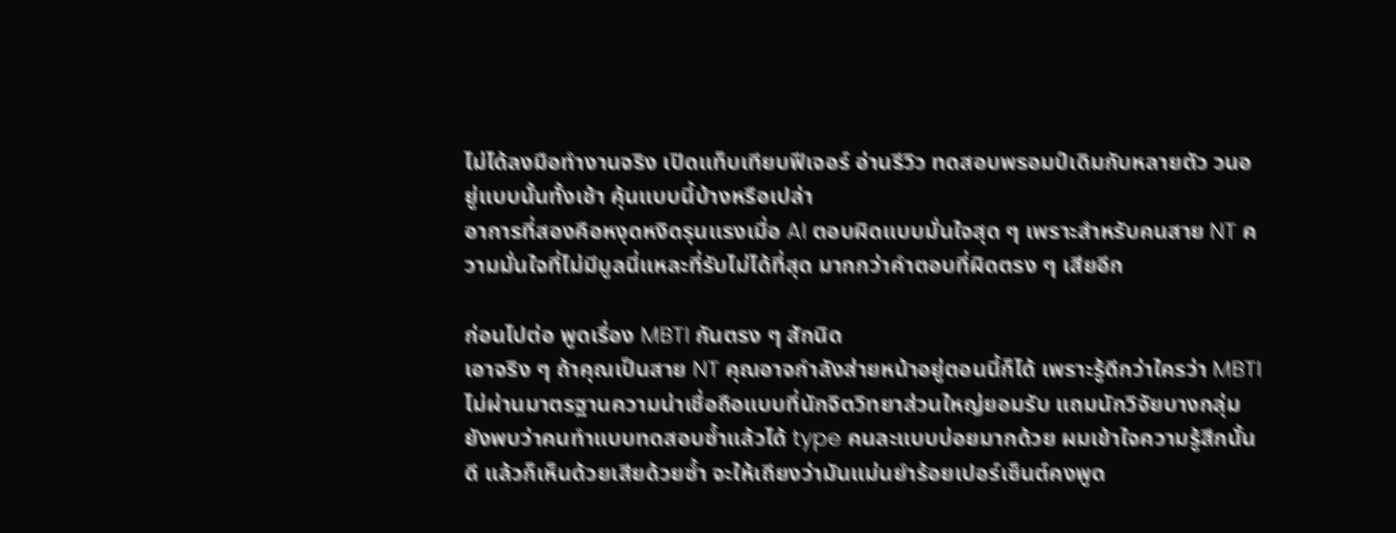ไม่ได้ลงมือทำงานจริง เปิดแท็บเทียบฟีเจอร์ อ่านรีวิว ทดสอบพรอมป์เดิมกับหลายตัว วนอยู่แบบนั้นทั้งเช้า คุ้นแบบนี้บ้างหรือเปล่า
อาการที่สองคือหงุดหงิดรุนแรงเมื่อ AI ตอบผิดแบบมั่นใจสุด ๆ เพราะสำหรับคนสาย NT ความมั่นใจที่ไม่มีมูลนี่แหละที่รับไม่ได้ที่สุด มากกว่าคำตอบที่ผิดตรง ๆ เสียอีก

ก่อนไปต่อ พูดเรื่อง MBTI กันตรง ๆ สักนิด
เอาจริง ๆ ถ้าคุณเป็นสาย NT คุณอาจกำลังส่ายหน้าอยู่ตอนนี้ก็ได้ เพราะรู้ดีกว่าใครว่า MBTI ไม่ผ่านมาตรฐานความน่าเชื่อถือแบบที่นักจิตวิทยาส่วนใหญ่ยอมรับ แถมนักวิจัยบางกลุ่มยังพบว่าคนทำแบบทดสอบซ้ำแล้วได้ type คนละแบบบ่อยมากด้วย ผมเข้าใจความรู้สึกนั้นดี แล้วก็เห็นด้วยเสียด้วยซ้ำ จะให้เถียงว่ามันแม่นยำร้อยเปอร์เซ็นต์คงพูด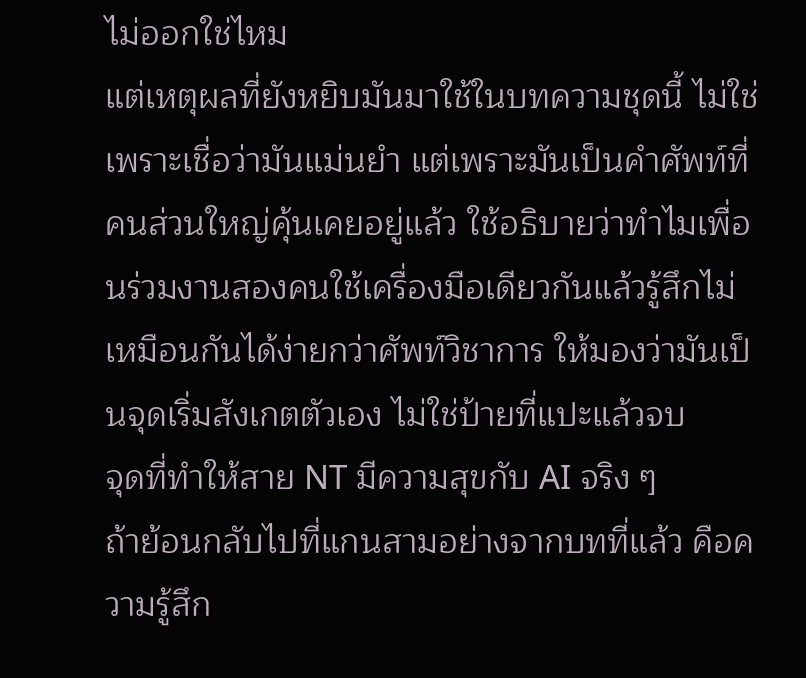ไม่ออกใช่ไหม
แต่เหตุผลที่ยังหยิบมันมาใช้ในบทความชุดนี้ ไม่ใช่เพราะเชื่อว่ามันแม่นยำ แต่เพราะมันเป็นคำศัพท์ที่คนส่วนใหญ่คุ้นเคยอยู่แล้ว ใช้อธิบายว่าทำไมเพื่อนร่วมงานสองคนใช้เครื่องมือเดียวกันแล้วรู้สึกไม่เหมือนกันได้ง่ายกว่าศัพท์วิชาการ ให้มองว่ามันเป็นจุดเริ่มสังเกตตัวเอง ไม่ใช่ป้ายที่แปะแล้วจบ
จุดที่ทำให้สาย NT มีความสุขกับ AI จริง ๆ
ถ้าย้อนกลับไปที่แกนสามอย่างจากบทที่แล้ว คือความรู้สึก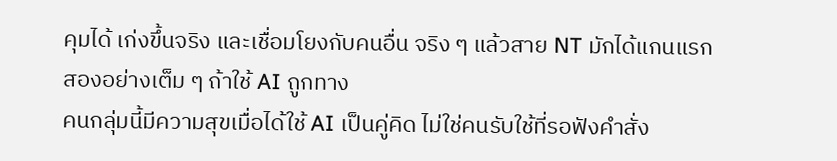คุมได้ เก่งขึ้นจริง และเชื่อมโยงกับคนอื่น จริง ๆ แล้วสาย NT มักได้แกนแรกสองอย่างเต็ม ๆ ถ้าใช้ AI ถูกทาง
คนกลุ่มนี้มีความสุขเมื่อได้ใช้ AI เป็นคู่คิด ไม่ใช่คนรับใช้ที่รอฟังคำสั่ง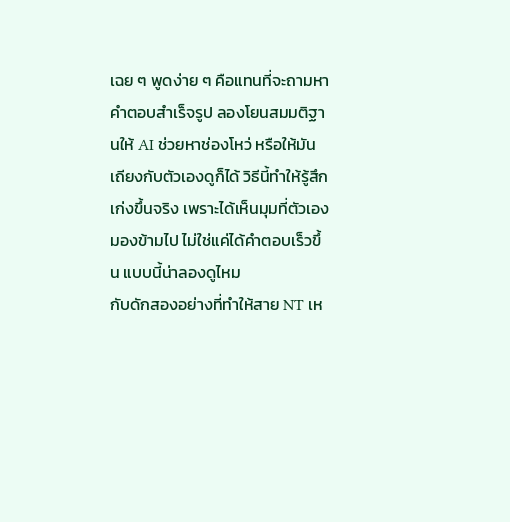เฉย ๆ พูดง่าย ๆ คือแทนที่จะถามหาคำตอบสำเร็จรูป ลองโยนสมมติฐานให้ AI ช่วยหาช่องโหว่ หรือให้มันเถียงกับตัวเองดูก็ได้ วิธีนี้ทำให้รู้สึกเก่งขึ้นจริง เพราะได้เห็นมุมที่ตัวเองมองข้ามไป ไม่ใช่แค่ได้คำตอบเร็วขึ้น แบบนี้น่าลองดูไหม
กับดักสองอย่างที่ทำให้สาย NT เห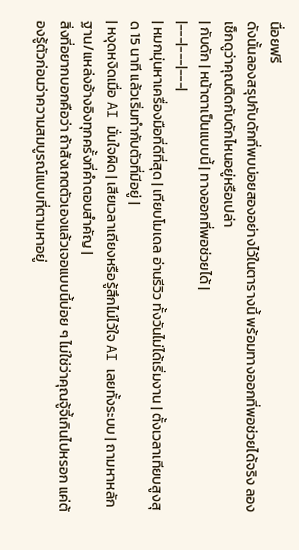นื่อยฟรี
ดังนั้นลองสรุปกับดักที่พบบ่อยสองอย่างไว้ในตารางนี้ พร้อมทางออกที่พอช่วยได้จริง ลองเช็กดูว่าคุณติดกับดักไหนอยู่หรือเปล่า
| กับดัก | หน้าตาเป็นแบบนี้ | ทางออกที่พอช่วยได้ |
|---|---|---|
| หมกมุ่นหาเครื่องมือที่ดีที่สุด | เทียบโมเดล อ่านรีวิว ทั้งวันไม่ได้เริ่มงาน | ตั้งเวลาเทียบสูงสุด 15 นาที แล้วเริ่มทำกับตัวที่มีอยู่ |
| หงุดหงิดเมื่อ AI มั่นใจผิด | เสียเวลาเถียงหรือรู้สึกไม่ไว้ใจ AI เลยทั้งระบบ | ถามหาหลักฐาน/แหล่งอ้างอิงทุกครั้งที่คำตอบสำคัญ |
สิ่งที่อยากบอกคือว่า ถ้าสังเกตตัวเองแล้วเจอแบบนี้บ่อย ๆ ไม่ใช่ว่าคุณจู้จี้เกินไปหรอก แค่ต้องรู้ตัวก่อนว่าความสมบูรณ์แบบที่ตามหาอยู่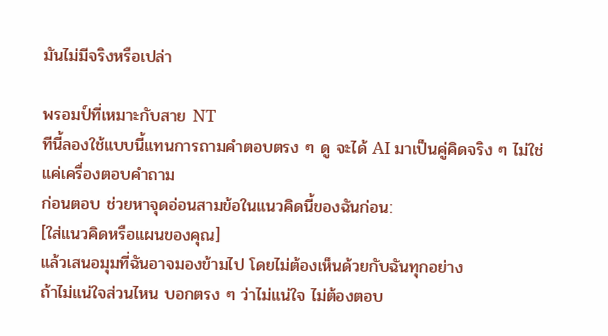มันไม่มีจริงหรือเปล่า

พรอมป์ที่เหมาะกับสาย NT
ทีนี้ลองใช้แบบนี้แทนการถามคำตอบตรง ๆ ดู จะได้ AI มาเป็นคู่คิดจริง ๆ ไม่ใช่แค่เครื่องตอบคำถาม
ก่อนตอบ ช่วยหาจุดอ่อนสามข้อในแนวคิดนี้ของฉันก่อน:
[ใส่แนวคิดหรือแผนของคุณ]
แล้วเสนอมุมที่ฉันอาจมองข้ามไป โดยไม่ต้องเห็นด้วยกับฉันทุกอย่าง
ถ้าไม่แน่ใจส่วนไหน บอกตรง ๆ ว่าไม่แน่ใจ ไม่ต้องตอบ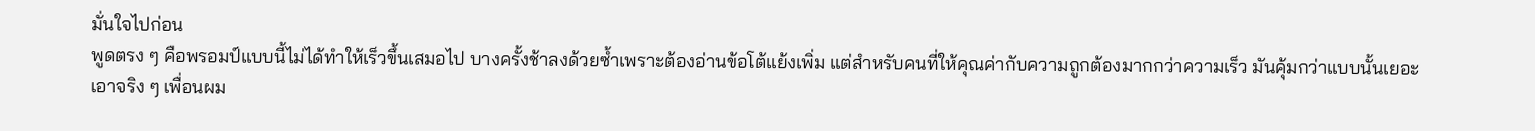มั่นใจไปก่อน
พูดตรง ๆ คือพรอมป์แบบนี้ไม่ได้ทำให้เร็วขึ้นเสมอไป บางครั้งช้าลงด้วยซ้ำเพราะต้องอ่านข้อโต้แย้งเพิ่ม แต่สำหรับคนที่ให้คุณค่ากับความถูกต้องมากกว่าความเร็ว มันคุ้มกว่าแบบนั้นเยอะ
เอาจริง ๆ เพื่อนผม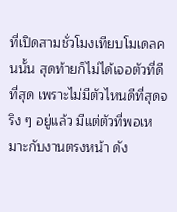ที่เปิดสามชั่วโมงเทียบโมเดลคนนั้น สุดท้ายก็ไม่ได้เจอตัวที่ดีที่สุด เพราะไม่มีตัวไหนดีที่สุดจริง ๆ อยู่แล้ว มีแต่ตัวที่พอเหมาะกับงานตรงหน้า ดัง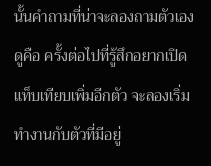นั้นคำถามที่น่าจะลองถามตัวเองดูคือ ครั้งต่อไปที่รู้สึกอยากเปิดแท็บเทียบเพิ่มอีกตัว จะลองเริ่มทำงานกับตัวที่มีอยู่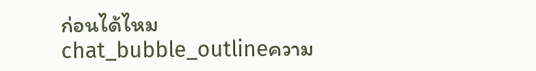ก่อนได้ไหม
chat_bubble_outlineความ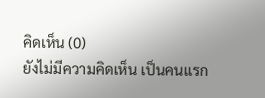คิดเห็น (0)
ยังไม่มีความคิดเห็น เป็นคนแรก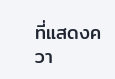ที่แสดงควา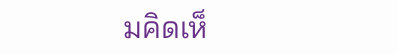มคิดเห็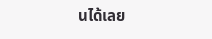นได้เลย